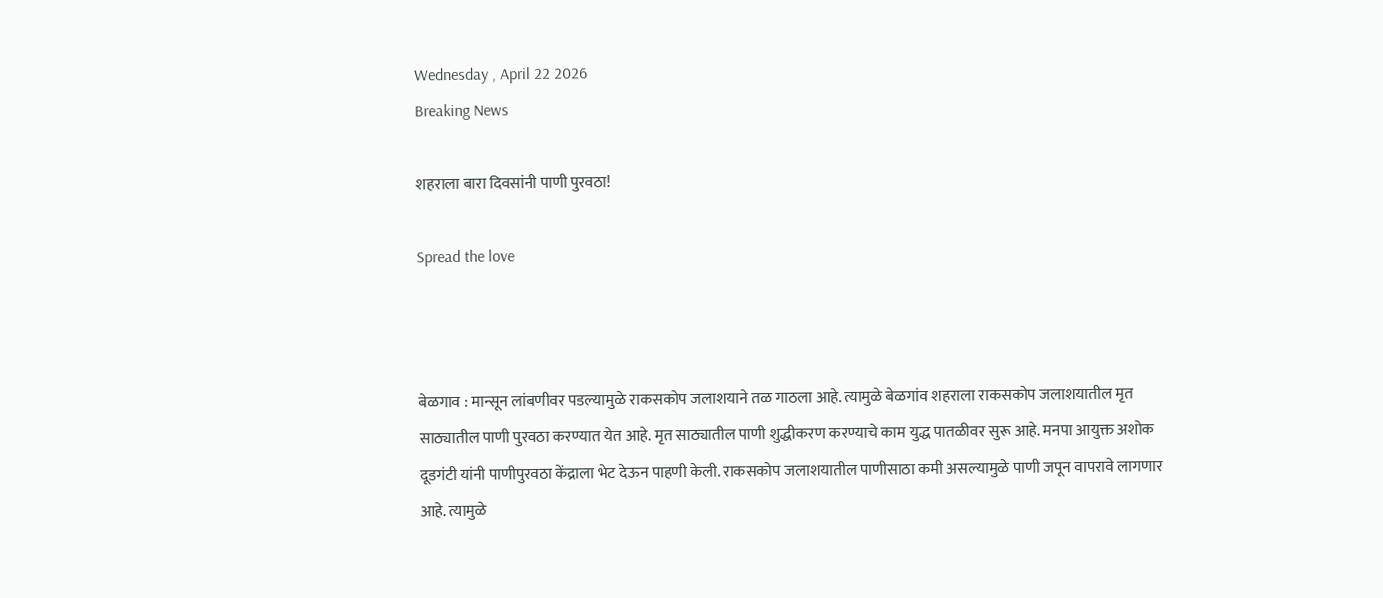Wednesday , April 22 2026
Breaking News

शहराला बारा दिवसांनी पाणी पुरवठा!

Spread the love



बेळगाव : मान्सून लांबणीवर पडल्यामुळे राकसकोप जलाशयाने तळ गाठला आहे. त्यामुळे बेळगांव शहराला राकसकोप जलाशयातील मृत साठ्यातील पाणी पुरवठा करण्यात येत आहे. मृत साठ्यातील पाणी शुद्धीकरण करण्याचे काम युद्ध पातळीवर सुरू आहे. मनपा आयुक्त अशोक दूडगंटी यांनी पाणीपुरवठा केंद्राला भेट देऊन पाहणी केली. राकसकोप जलाशयातील पाणीसाठा कमी असल्यामुळे पाणी जपून वापरावे लागणार आहे. त्यामुळे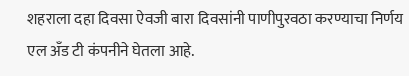शहराला दहा दिवसा ऐवजी बारा दिवसांनी पाणीपुरवठा करण्याचा निर्णय एल अँड टी कंपनीने घेतला आहे.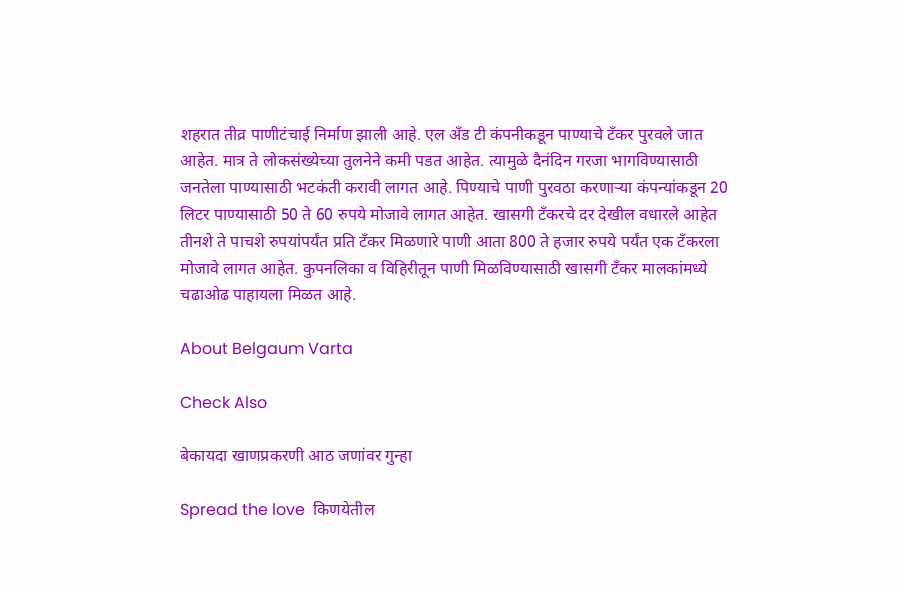शहरात तीव्र पाणीटंचाई निर्माण झाली आहे. एल अँड टी कंपनीकडून पाण्याचे टँकर पुरवले जात आहेत. मात्र ते लोकसंख्येच्या तुलनेने कमी पडत आहेत. त्यामुळे दैनंदिन गरजा भागविण्यासाठी जनतेला पाण्यासाठी भटकंती करावी लागत आहे. पिण्याचे पाणी पुरवठा करणाऱ्या कंपन्यांकडून 20 लिटर पाण्यासाठी 50 ते 60 रुपये मोजावे लागत आहेत. खासगी टँकरचे दर देखील वधारले आहेत तीनशे ते पाचशे रुपयांपर्यंत प्रति टँकर मिळणारे पाणी आता 800 ते हजार रुपये पर्यंत एक टँकरला मोजावे लागत आहेत. कुपनलिका व विहिरीतून पाणी मिळविण्यासाठी खासगी टँकर मालकांमध्ये चढाओढ पाहायला मिळत आहे.

About Belgaum Varta

Check Also

बेकायदा खाणप्रकरणी आठ जणांवर गुन्हा

Spread the love  किणयेतील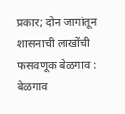प्रकार; दोन जागांतून शासनाची लाखोंची फसवणूक बेळगाव : बेळगाव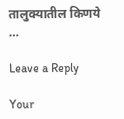तालुक्यातील किणये …

Leave a Reply

Your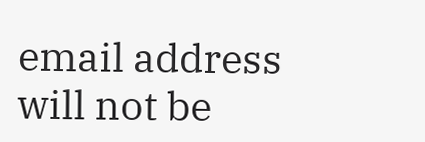email address will not be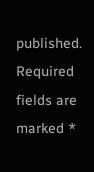published. Required fields are marked *